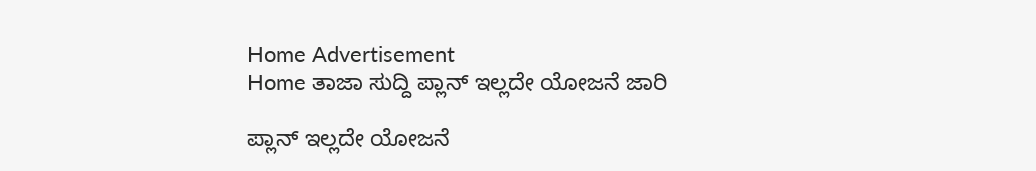Home Advertisement
Home ತಾಜಾ ಸುದ್ದಿ ಪ್ಲಾನ್ ಇಲ್ಲದೇ ಯೋಜನೆ ಜಾರಿ

ಪ್ಲಾನ್ ಇಲ್ಲದೇ ಯೋಜನೆ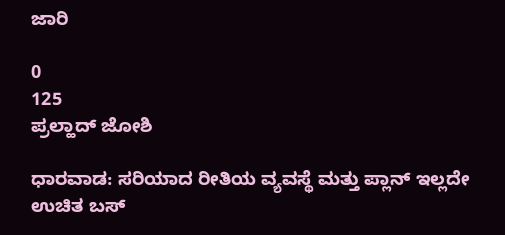ಜಾರಿ

0
125
ಪ್ರಲ್ಹಾದ್ ಜೋಶಿ

ಧಾರವಾಡ: ಸರಿಯಾದ ರೀತಿಯ ವ್ಯವಸ್ಥೆ ಮತ್ತು ಪ್ಲಾನ್ ಇಲ್ಲದೇ ಉಚಿತ ಬಸ್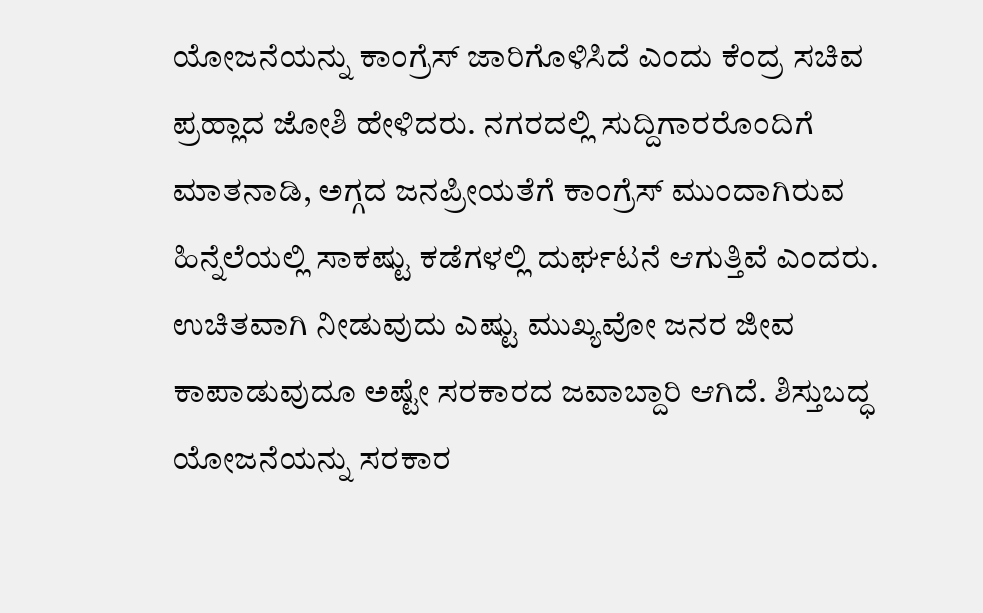ಯೋಜನೆಯನ್ನು ಕಾಂಗ್ರೆಸ್ ಜಾರಿಗೊಳಿಸಿದೆ ಎಂದು ಕೆಂದ್ರ ಸಚಿವ ಪ್ರಹ್ಲಾದ ಜೋಶಿ ಹೇಳಿದರು. ನಗರದಲ್ಲಿ ಸುದ್ದಿಗಾರರೊಂದಿಗೆ ಮಾತನಾಡಿ, ಅಗ್ಗದ ಜನಪ್ರೀಯತೆಗೆ ಕಾಂಗ್ರೆಸ್ ಮುಂದಾಗಿರುವ ಹಿನ್ನೆಲೆಯಲ್ಲಿ ಸಾಕಷ್ಟು ಕಡೆಗಳಲ್ಲಿ ದುರ್ಘಟನೆ ಆಗುತ್ತಿವೆ ಎಂದರು.
ಉಚಿತವಾಗಿ ನೀಡುವುದು ಎಷ್ಟು ಮುಖ್ಯವೋ ಜನರ ಜೀವ ಕಾಪಾಡುವುದೂ ಅಷ್ಟೇ ಸರಕಾರದ ಜವಾಬ್ದಾರಿ ಆಗಿದೆ. ಶಿಸ್ತುಬದ್ಧ ಯೋಜನೆಯನ್ನು ಸರಕಾರ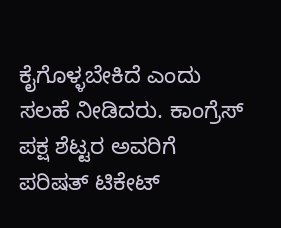ಕೈಗೊಳ್ಳಬೇಕಿದೆ ಎಂದು ಸಲಹೆ ನೀಡಿದರು. ಕಾಂಗ್ರೆಸ್ ಪಕ್ಷ ಶೆಟ್ಟರ ಅವರಿಗೆ ಪರಿಷತ್ ಟಿಕೇಟ್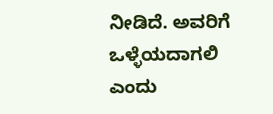ನೀಡಿದೆ. ಅವರಿಗೆ ಒಳ್ಳೆಯದಾಗಲಿ ಎಂದು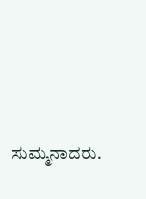ಸುಮ್ಮನಾದರು.